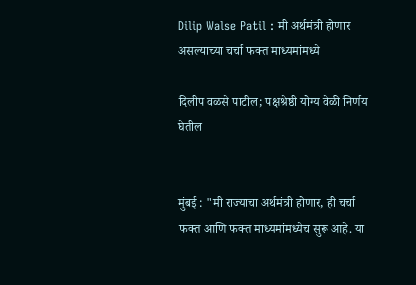Dilip Walse Patil : मी अर्थमंत्री होणार असल्याच्या चर्चा फक्त माध्यमांमध्ये

दिलीप वळसे पाटील; पक्षश्रेष्ठी योग्य वेळी निर्णय घेतील


मुंबई : "मी राज्याचा अर्थमंत्री होणार, ही चर्चा फक्त आणि फक्त माध्यमांमध्येच सुरू आहे. या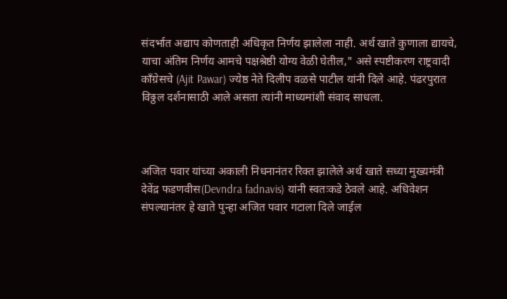संदर्भात अद्याप कोणताही अधिकृत निर्णय झालेला नाही. अर्थ खाते कुणाला द्यायचे, याचा अंतिम निर्णय आमचे पक्षश्रेष्ठी योग्य वेळी घेतील," असे स्पष्टीकरण राष्ट्रवादी काँग्रेसचे (Ajit Pawar) ज्येष्ठ नेते दिलीप वळसे पाटील यांनी दिले आहे. पंढरपुरात विठ्ठल दर्शनासाठी आले असता त्यांनी माध्यमांशी संवाद साधला.



अजित पवार यांच्या अकाली निधनानंतर रिक्त झालेले अर्थ खाते सध्या मुख्यमंत्री देवेंद्र फडणवीस(Devndra fadnavis) यांनी स्वतःकडे ठेवले आहे. अधिवेशन संपल्यानंतर हे खाते पुन्हा अजित पवार गटाला दिले जाईल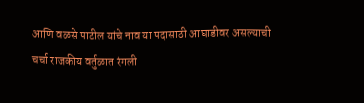आणि वळसे पाटील यांचे नाव या पदासाठी आघाडीवर असल्याची चर्चा राजकीय वर्तुळात रंगली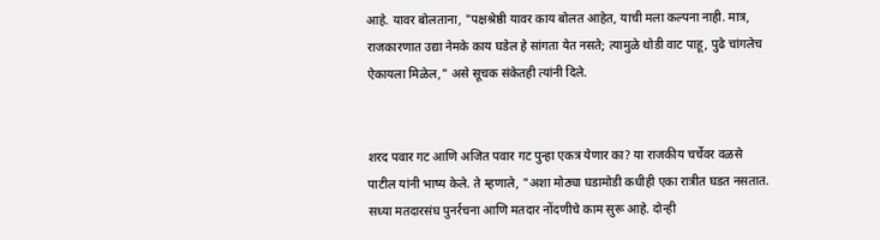आहे. यावर बोलताना, "पक्षश्रेष्ठी यावर काय बोलत आहेत, याची मला कल्पना नाही. मात्र, राजकारणात उद्या नेमके काय घडेल हे सांगता येत नसते; त्यामुळे थोडी वाट पाहू, पुढे चांगलेच ऐकायला मिळेल," असे सूचक संकेतही त्यांनी दिले.


शरद पवार गट आणि अजित पवार गट पुन्हा एकत्र येणार का? या राजकीय चर्चेवर वळसे पाटील यांनी भाष्य केले. ते म्हणाले, "अशा मोठ्या घडामोडी कधीही एका रात्रीत घडत नसतात. सध्या मतदारसंघ पुनर्रचना आणि मतदार नोंदणीचे काम सुरू आहे. दोन्ही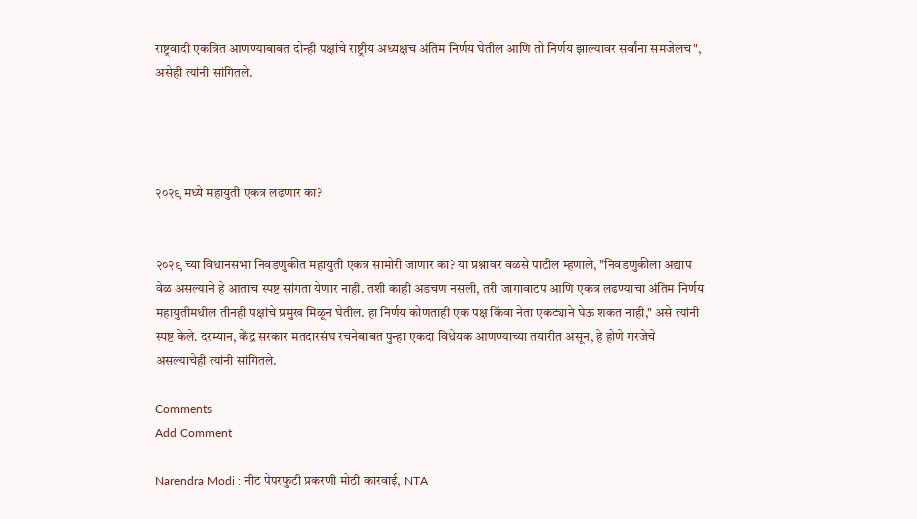राष्ट्रवादी एकत्रित आणण्याबाबत दोन्ही पक्षांचे राष्ट्रीय अध्यक्षच अंतिम निर्णय घेतील आणि तो निर्णय झाल्यावर सर्वांना समजेलच", असेही त्यांनी सांगितले.




२०२९ मध्ये महायुती एकत्र लढणार का?


२०२९ च्या विधानसभा निवडणुकीत महायुती एकत्र सामोरी जाणार का? या प्रश्नावर वळसे पाटील म्हणाले, "निवडणुकीला अद्याप वेळ असल्याने हे आताच स्पष्ट सांगता येणार नाही. तशी काही अडचण नसली, तरी जागावाटप आणि एकत्र लढण्याचा अंतिम निर्णय महायुतीमधील तीनही पक्षांचे प्रमुख मिळून घेतील. हा निर्णय कोणताही एक पक्ष किंवा नेता एकट्याने घेऊ शकत नाही," असे त्यांनी स्पष्ट केले. दरम्यान, केंद्र सरकार मतदारसंघ रचनेबाबत पुन्हा एकदा विधेयक आणण्याच्या तयारीत असून, हे होणे गरजेचे असल्याचेही त्यांनी सांगितले.

Comments
Add Comment

Narendra Modi : नीट पेपरफुटी प्रकरणी मोठी कारवाई, NTA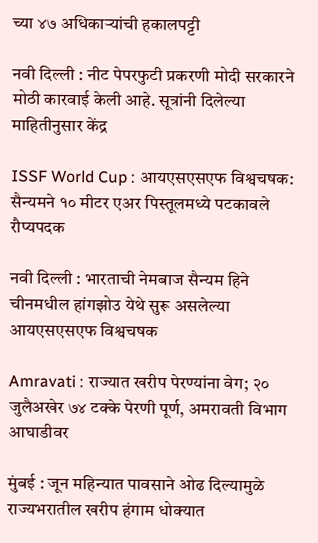च्या ४७ अधिकाऱ्यांची हकालपट्टी

नवी दिल्ली : नीट पेपरफुटी प्रकरणी मोदी सरकारने मोठी कारवाई केली आहे. सूत्रांनी दिलेल्या माहितीनुसार केंद्र

ISSF World Cup : आयएसएसएफ विश्वचषक: सैन्यमने १० मीटर एअर पिस्तूलमध्ये पटकावले रौप्यपदक

नवी दिल्ली : भारताची नेमबाज सैन्यम हिने चीनमधील हांगझोउ येथे सुरू असलेल्या आयएसएसएफ विश्वचषक

Amravati : राज्यात खरीप पेरण्यांना वेग; २० जुलैअखेर ७४ टक्के पेरणी पूर्ण, अमरावती विभाग आघाडीवर

मुंबई : जून महिन्यात पावसाने ओढ दिल्यामुळे राज्यभरातील खरीप हंगाम धोक्यात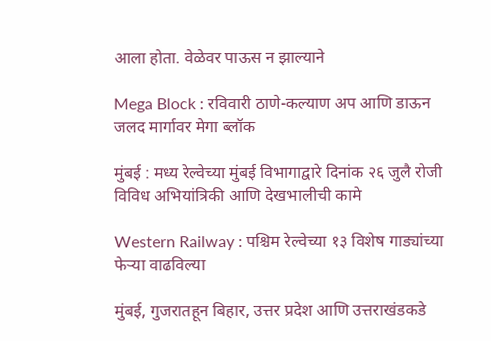आला होता. वेळेवर पाऊस न झाल्याने

Mega Block : रविवारी ठाणे-कल्याण अप आणि डाऊन जलद मार्गावर मेगा ब्लॉक

मुंबई : मध्य रेल्वेच्या मुंबई विभागाद्वारे दिनांक २६ जुलै रोजी विविध अभियांत्रिकी आणि देखभालीची कामे

Western Railway : पश्चिम रेल्वेच्या १३ विशेष गाड्यांच्या फेऱ्या वाढविल्या

मुंबई, गुजरातहून बिहार, उत्तर प्रदेश आणि उत्तराखंडकडे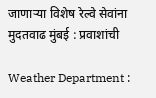जाणाऱ्या विशेष रेल्वे सेवांना मुदतवाढ मुंबई : प्रवाशांची

Weather Department :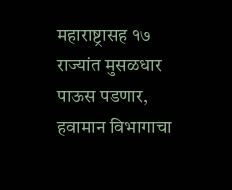महाराष्ट्रासह १७ राज्यांत मुसळधार पाऊस पडणार, हवामान विभागाचा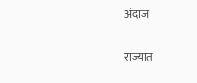अंदाज

राज्यात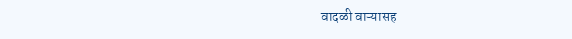वादळी वाऱ्यासह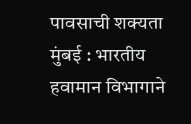पावसाची शक्यता मुंबई : भारतीय हवामान विभागाने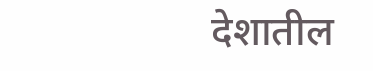देशातील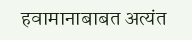हवामानाबाबत अत्यंत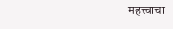महत्त्वाचा